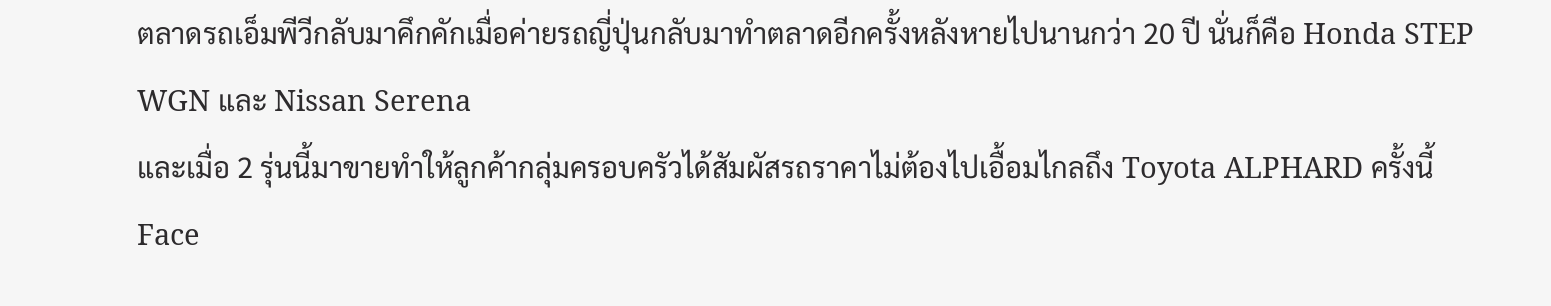ตลาดรถเอ็มพีวีกลับมาคึกคักเมื่อค่ายรถญี่ปุ่นกลับมาทำตลาดอีกครั้งหลังหายไปนานกว่า 20 ปี นั่นก็คือ Honda STEP WGN และ Nissan Serena
และเมื่อ 2 รุ่นนี้มาขายทำให้ลูกค้ากลุ่มครอบครัวได้สัมผัสรถราคาไม่ต้องไปเอื้อมไกลถึง Toyota ALPHARD ครั้งนี้ Face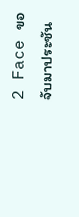2 Face ขอจับมาประชัน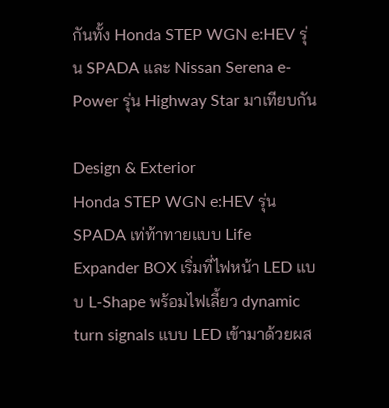กันทั้ง Honda STEP WGN e:HEV รุ่น SPADA และ Nissan Serena e-Power รุ่น Highway Star มาเทียบกัน

Design & Exterior
Honda STEP WGN e:HEV รุ่น SPADA เท่ท้าทายแบบ Life Expander BOX เริ่มที่ไฟหน้า LED แบบ L-Shape พร้อมไฟเลี้ยว dynamic turn signals แบบ LED เข้ามาด้วยผส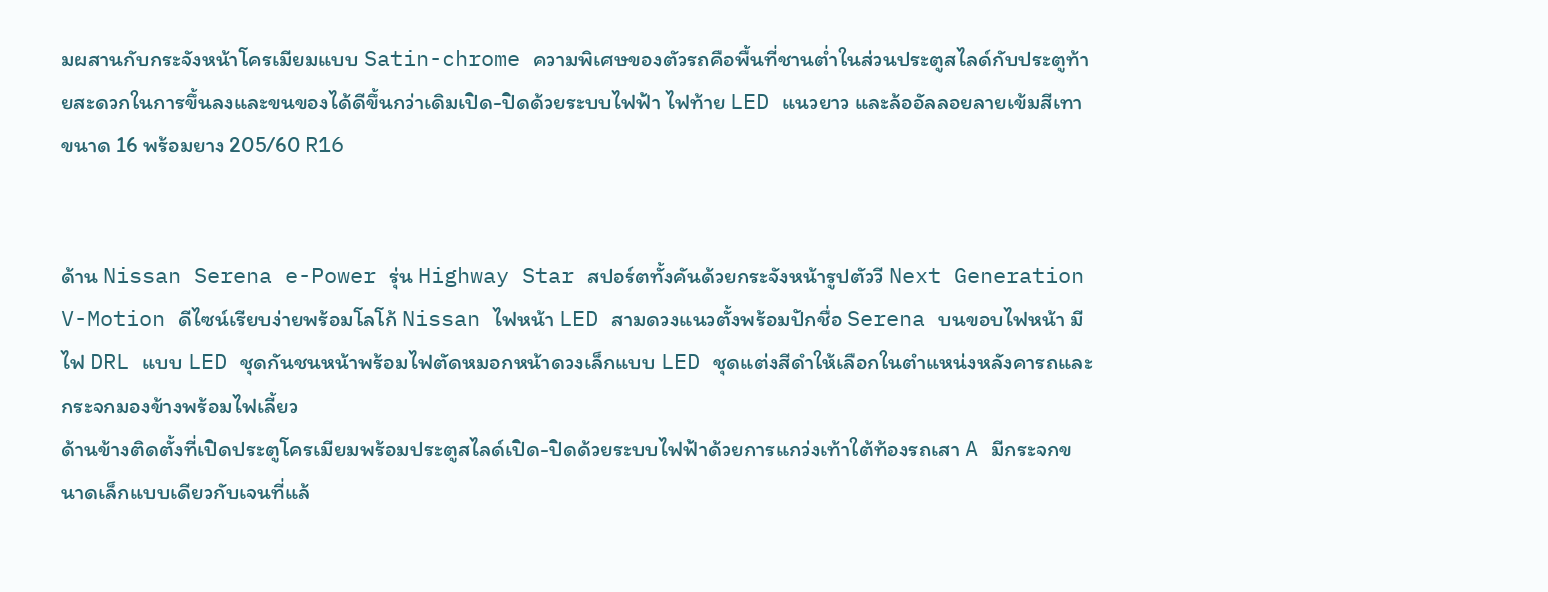มผสานกับกระจังหน้าโครเมียมแบบ Satin-chrome ความพิเศษของตัวรถคือพื้นที่ชานต่ำในส่วนประตูสไลด์กับประตูท้ายสะดวกในการขึ้นลงและขนของได้ดีขึ้นกว่าเดิมเปิด-ปิดด้วยระบบไฟฟ้า ไฟท้าย LED แนวยาว และล้ออัลลอยลายเข้มสีเทา ขนาด 16 พร้อมยาง 205/60 R16


ด้าน Nissan Serena e-Power รุ่น Highway Star สปอร์ตทั้งคันด้วยกระจังหน้ารูปตัววี Next Generation V-Motion ดีไซน์เรียบง่ายพร้อมโลโก้ Nissan ไฟหน้า LED สามดวงแนวตั้งพร้อมปักชื่อ Serena บนขอบไฟหน้า มีไฟ DRL แบบ LED ชุดกันชนหน้าพร้อมไฟตัดหมอกหน้าดวงเล็กแบบ LED ชุดแต่งสีดำให้เลือกในตำแหน่งหลังคารถและกระจกมองข้างพร้อมไฟเลี้ยว
ด้านข้างติดตั้งที่เปิดประตูโครเมียมพร้อมประตูสไลด์เปิด-ปิดด้วยระบบไฟฟ้าด้วยการแกว่งเท้าใต้ท้องรถเสา A มีกระจกขนาดเล็กแบบเดียวกับเจนที่แล้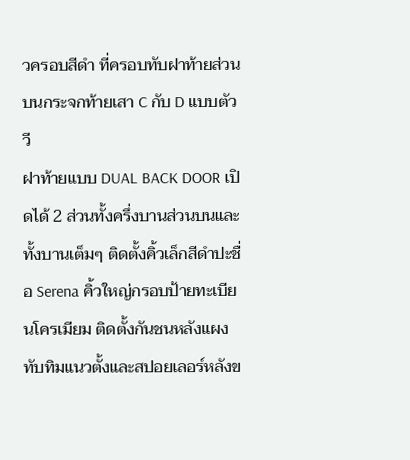วครอบสีดำ ที่ครอบทับฝาท้ายส่วนบนกระจกท้ายเสา C กับ D แบบตัววี
ฝาท้ายแบบ DUAL BACK DOOR เปิดได้ 2 ส่วนทั้งครึ่งบานส่วนบนและทั้งบานเต็มๆ ติดตั้งคิ้วเล็กสีดำปะชื่อ Serena คิ้วใหญ่กรอบป้ายทะเบียนโครเมียม ติดตั้งกันชนหลังแผงทับทิมแนวตั้งและสปอยเลอร์หลังข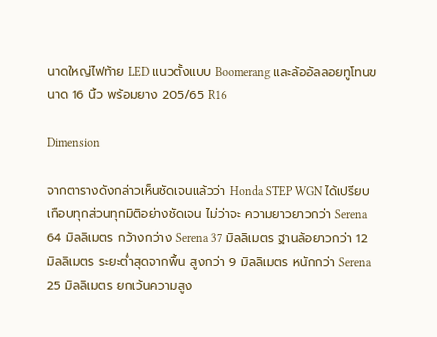นาดใหญ่ไฟท้าย LED แนวตั้งแบบ Boomerang และล้ออัลลอยทูโทนขนาด 16 นิ้ว พร้อมยาง 205/65 R16

Dimension

จากตารางดังกล่าวเห็นชัดเจนแล้วว่า Honda STEP WGN ได้เปรียบเกือบทุกส่วนทุกมิติอย่างชัดเจน ไม่ว่าจะ ความยาวยาวกว่า Serena 64 มิลลิเมตร กว้างกว่าง Serena 37 มิลลิเมตร ฐานล้อยาวกว่า 12 มิลลิเมตร ระยะต่ำสุดจากพื้น สูงกว่า 9 มิลลิเมตร หนักกว่า Serena 25 มิลลิเมตร ยกเว้นความสูง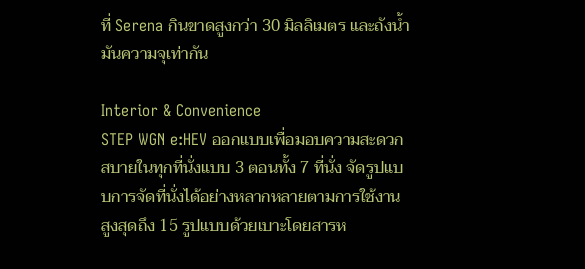ที่ Serena กินขาดสูงกว่า 30 มิลลิเมตร และถังน้ำมันความจุเท่ากัน

Interior & Convenience
STEP WGN e:HEV ออกแบบเพื่อมอบความสะดวกสบายในทุกที่นั่งแบบ 3 ตอนทั้ง 7 ที่นั่ง จัดรูปแบบการจัดที่นั่งได้อย่างหลากหลายตามการใช้งาน สูงสุดถึง 15 รูปแบบด้วยเบาะโดยสารห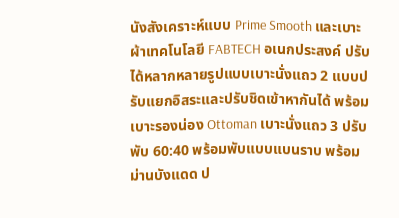นังสังเคราะห์แบบ Prime Smooth และเบาะผ้าเทคโนโลยี FABTECH อเนกประสงค์ ปรับได้หลากหลายรูปแบบเบาะนั่งแถว 2 แบบปรับแยกอิสระและปรับชิดเข้าหากันได้ พร้อมเบาะรองน่อง Ottoman เบาะนั่งแถว 3 ปรับพับ 60:40 พร้อมพับแบบแบนราบ พร้อมม่านบังแดด ป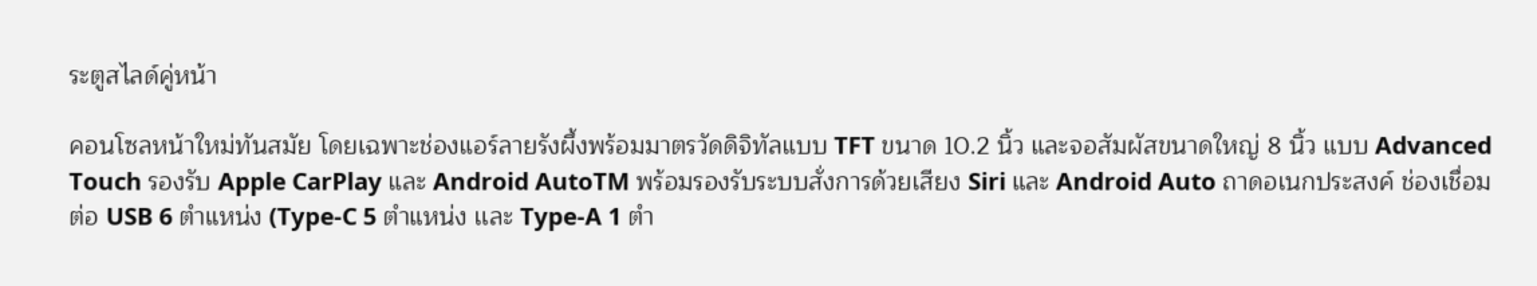ระตูสไลด์คู่หน้า

คอนโซลหน้าใหม่ทันสมัย โดยเฉพาะช่องแอร์ลายรังผึ้งพร้อมมาตรวัดดิจิทัลแบบ TFT ขนาด 10.2 นิ้ว และจอสัมผัสขนาดใหญ่ 8 นิ้ว แบบ Advanced Touch รองรับ Apple CarPlay และ Android AutoTM พร้อมรองรับระบบสั่งการด้วยเสียง Siri และ Android Auto ถาดอเนกประสงค์ ช่องเชื่อมต่อ USB 6 ตำแหน่ง (Type-C 5 ตำแหน่ง เเละ Type-A 1 ตำ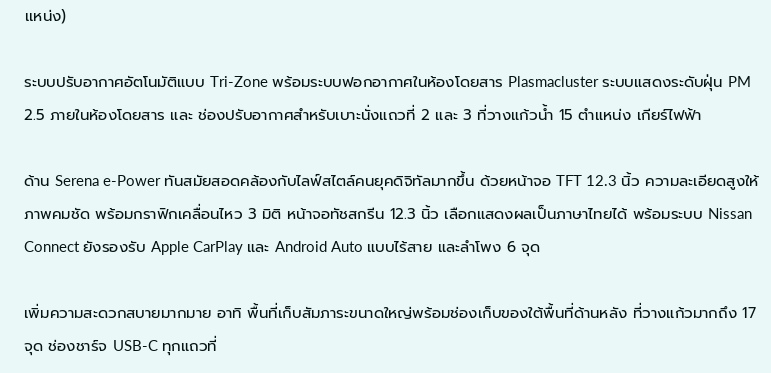เเหน่ง)

ระบบปรับอากาศอัตโนมัติแบบ Tri-Zone พร้อมระบบฟอกอากาศในห้องโดยสาร Plasmacluster ระบบแสดงระดับฝุ่น PM 2.5 ภายในห้องโดยสาร และ ช่องปรับอากาศสำหรับเบาะนั่งแถวที่ 2 และ 3 ที่วางแก้วน้ำ 15 ตำแหน่ง เกียร์ไฟฟ้า

ด้าน Serena e-Power ทันสมัยสอดคล้องกับไลฟ์สไตล์คนยุคดิจิทัลมากขึ้น ด้วยหน้าจอ TFT 12.3 นิ้ว ความละเอียดสูงให้ภาพคมชัด พร้อมกราฟิกเคลื่อนไหว 3 มิติ หน้าจอทัชสกรีน 12.3 นิ้ว เลือกแสดงผลเป็นภาษาไทยได้ พร้อมระบบ Nissan Connect ยังรองรับ Apple CarPlay และ Android Auto แบบไร้สาย และลำโพง 6 จุด

เพิ่มความสะดวกสบายมากมาย อาทิ พื้นที่เก็บสัมภาระขนาดใหญ่พร้อมช่องเก็บของใต้พื้นที่ด้านหลัง ที่วางแก้วมากถึง 17 จุด ช่องชาร์จ USB-C ทุกแถวที่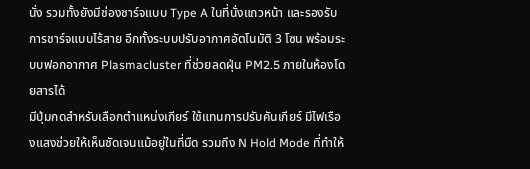นั่ง รวมทั้งยังมีช่องชาร์จแบบ Type A ในที่นั่งแถวหน้า และรองรับการชาร์จแบบไร้สาย อีกทั้งระบบปรับอากาศอัตโนมัติ 3 โซน พร้อมระบบฟอกอากาศ Plasmacluster ที่ช่วยลดฝุ่น PM2.5 ภายในห้องโดยสารได้
มีปุ่มกดสำหรับเลือกตำแหน่งเกียร์ ใช้แทนการปรับคันเกียร์ มีไฟเรืองแสงช่วยให้เห็นชัดเจนแม้อยู่ในที่มืด รวมถึง N Hold Mode ที่ทำให้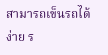สามารถเข็นรถได้ง่าย ร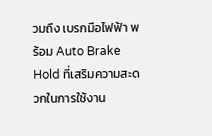วมถึง เบรกมือไฟฟ้า พร้อม Auto Brake Hold ที่เสริมความสะดวกในการใช้งาน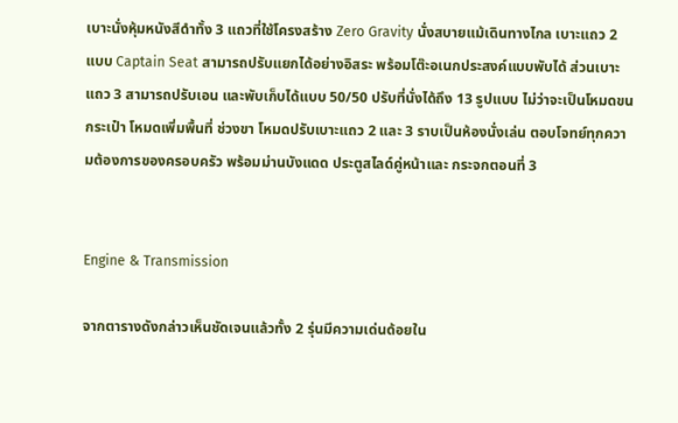เบาะนั่งหุ้มหนังสีดำทั้ง 3 แถวที่ใช้โครงสร้าง Zero Gravity นั่งสบายแม้เดินทางไกล เบาะแถว 2 แบบ Captain Seat สามารถปรับแยกได้อย่างอิสระ พร้อมโต๊ะอเนกประสงค์แบบพับได้ ส่วนเบาะแถว 3 สามารถปรับเอน และพับเก็บได้แบบ 50/50 ปรับที่นั่งได้ถึง 13 รูปแบบ ไม่ว่าจะเป็นโหมดขนกระเป๋า โหมดเพิ่มพื้นที่ ช่วงขา โหมดปรับเบาะแถว 2 และ 3 ราบเป็นห้องนั่งเล่น ตอบโจทย์ทุกความต้องการของครอบครัว พร้อมม่านบังแดด ประตูสไลด์คู่หน้าและ กระจกตอนที่ 3


Engine & Transmission

จากตารางดังกล่าวเห็นชัดเจนแล้วทั้ง 2 รุ่นมีความเด่นด้อยใน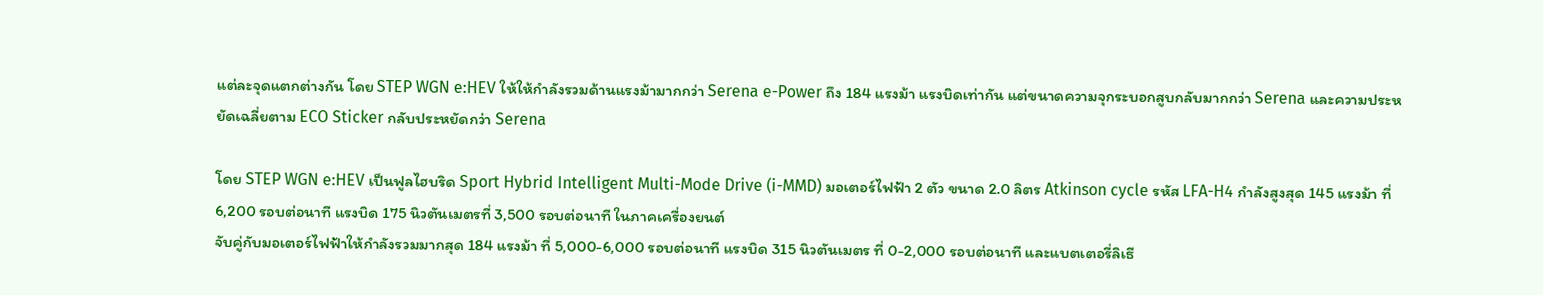แต่ละจุดแตกต่างกัน โดย STEP WGN e:HEV ให้ให้กำลังรวมด้านแรงม้ามากกว่า Serena e-Power ถึง 184 แรงม้า แรงบิดเท่ากัน แต่ขนาดความจุกระบอกสูบกลับมากกว่า Serena และความประหยัดเฉลี่ยตาม ECO Sticker กลับประหยัดกว่า Serena

โดย STEP WGN e:HEV เป็นฟูลไฮบริด Sport Hybrid Intelligent Multi-Mode Drive (i-MMD) มอเตอร์ไฟฟ้า 2 ตัว ขนาด 2.0 ลิตร Atkinson cycle รหัส LFA-H4 กำลังสูงสุด 145 แรงม้า ที่ 6,200 รอบต่อนาที แรงบิด 175 นิวตันเมตรที่ 3,500 รอบต่อนาที ในภาคเครื่องยนต์
จับคู่กับมอเตอร์ไฟฟ้าให้กำลังรวมมากสุด 184 แรงม้า ที่ 5,000-6,000 รอบต่อนาที แรงบิด 315 นิวตันเมตร ที่ 0-2,000 รอบต่อนาที และแบตเตอรี่ลิเธี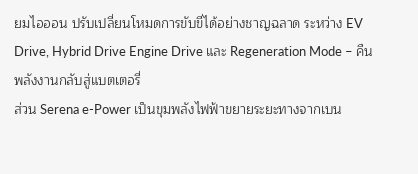ยมไอออน ปรับเปลี่ยนโหมดการขับขี่ได้อย่างชาญฉลาด ระหว่าง EV Drive, Hybrid Drive Engine Drive และ Regeneration Mode – คืนพลังงานกลับสู่แบตเตอรี่
ส่วน Serena e-Power เป็นขุมพลังไฟฟ้าขยายระยะทางจากเบน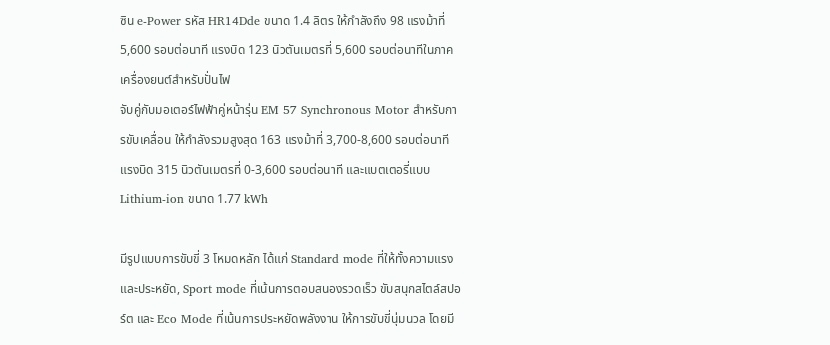ซิน e-Power รหัส HR14Dde ขนาด 1.4 ลิตร ให้กำลังถึง 98 แรงม้าที่ 5,600 รอบต่อนาที แรงบิด 123 นิวตันเมตรที่ 5,600 รอบต่อนาทีในภาคเครื่องยนต์สำหรับปั่นไฟ
จับคู่กับมอเตอร์ไฟฟ้าคู่หน้ารุ่น EM 57 Synchronous Motor สำหรับการขับเคลื่อน ให้กำลังรวมสูงสุด 163 แรงม้าที่ 3,700-8,600 รอบต่อนาที แรงบิด 315 นิวตันเมตรที่ 0-3,600 รอบต่อนาที และแบตเตอรี่แบบ Lithium-ion ขนาด 1.77 kWh

มีรูปแบบการขับขี่ 3 โหมดหลัก ได้แก่ Standard mode ที่ให้ทั้งความแรงและประหยัด, Sport mode ที่เน้นการตอบสนองรวดเร็ว ขับสนุกสไตล์สปอร์ต และ Eco Mode ที่เน้นการประหยัดพลังงาน ให้การขับขี่นุ่มนวล โดยมี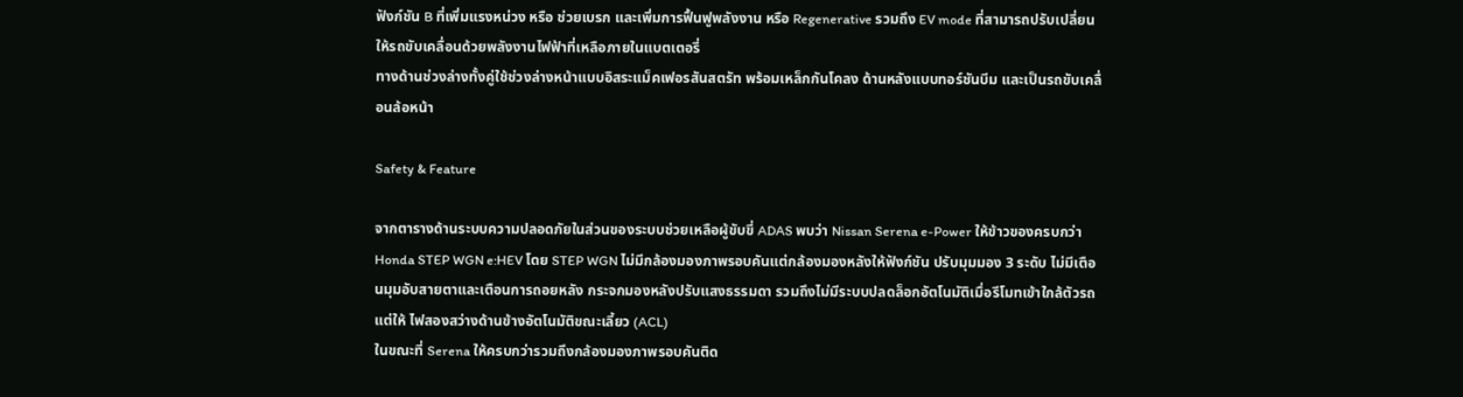ฟังก์ชัน B ที่เพิ่มแรงหน่วง หรือ ช่วยเบรก และเพิ่มการฟื้นฟูพลังงาน หรือ Regenerative รวมถึง EV mode ที่สามารถปรับเปลี่ยนให้รถขับเคลื่อนด้วยพลังงานไฟฟ้าที่เหลือภายในแบตเตอรี่
ทางด้านช่วงล่างทั้งคู่ใช้ช่วงล่างหน้าแบบอิสระแม็คเฟอรสันสตรัท พร้อมเหล็กกันโคลง ด้านหลังแบบทอร์ชันบีม และเป็นรถขับเคลื่อนล้อหน้า

Safety & Feature

จากตารางด้านระบบความปลอดภัยในส่วนของระบบช่วยเหลือผู้ขับขี่ ADAS พบว่า Nissan Serena e-Power ให้ข้าวของครบกว่า Honda STEP WGN e:HEV โดย STEP WGN ไม่มีกล้องมองภาพรอบคันแต่กล้องมองหลังให้ฟังก์ชัน ปรับมุมมอง 3 ระดับ ไม่มีเตือนมุมอับสายตาและเตือนการถอยหลัง กระจกมองหลังปรับแสงธรรมดา รวมถึงไม่มีระบบปลดล็อกอัตโนมัติเมื่อรีโมทเข้าใกล้ตัวรถแต่ให้ ไฟสองสว่างด้านข้างอัตโนมัติขณะเลี้ยว (ACL)
ในขณะที่ Serena ให้ครบกว่ารวมถึงกล้องมองภาพรอบคันติด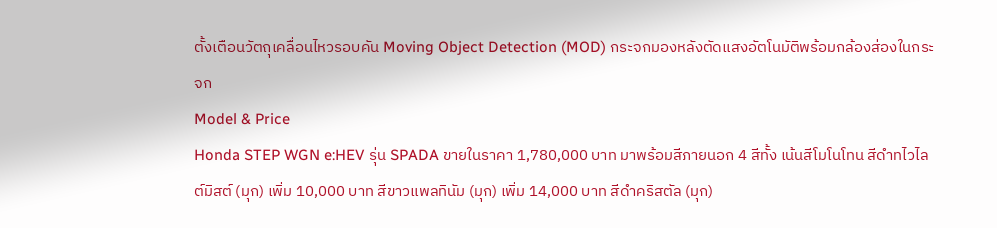ตั้งเตือนวัตถุเคลื่อนไหวรอบคัน Moving Object Detection (MOD) กระจกมองหลังตัดแสงอัตโนมัติพร้อมกล้องส่องในกระจก
Model & Price
Honda STEP WGN e:HEV รุ่น SPADA ขายในราคา 1,780,000 บาท มาพร้อมสีภายนอก 4 สีทั้ง เน้นสีโมโนโทน สีดำทไวไลต์มิสต์ (มุก) เพิ่ม 10,000 บาท สีขาวแพลทินัม (มุก) เพิ่ม 14,000 บาท สีดำคริสตัล (มุก)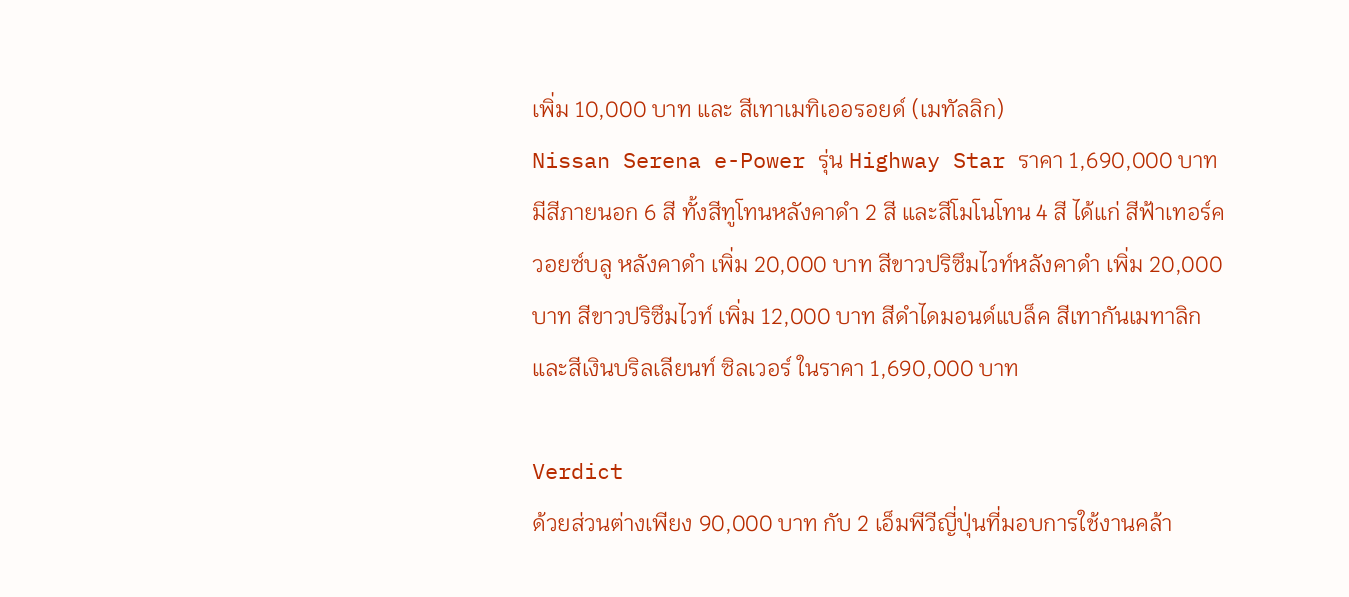เพิ่ม 10,000 บาท และ สีเทาเมทิเออรอยด์ (เมทัลลิก)
Nissan Serena e-Power รุ่น Highway Star ราคา 1,690,000 บาท มีสีภายนอก 6 สี ทั้งสีทูโทนหลังคาดำ 2 สี และสีโมโนโทน 4 สี ได้แก่ สีฟ้าเทอร์ควอยซ์บลู หลังคาดำ เพิ่ม 20,000 บาท สีขาวปริซึมไวท์หลังคาดำ เพิ่ม 20,000 บาท สีขาวปริซึมไวท์ เพิ่ม 12,000 บาท สีดำไดมอนด์แบล็ค สีเทากันเมทาลิก และสีเงินบริลเลียนท์ ซิลเวอร์ ในราคา 1,690,000 บาท

Verdict
ด้วยส่วนต่างเพียง 90,000 บาท กับ 2 เอ็มพีวีญี่ปุ่นที่มอบการใช้งานคล้า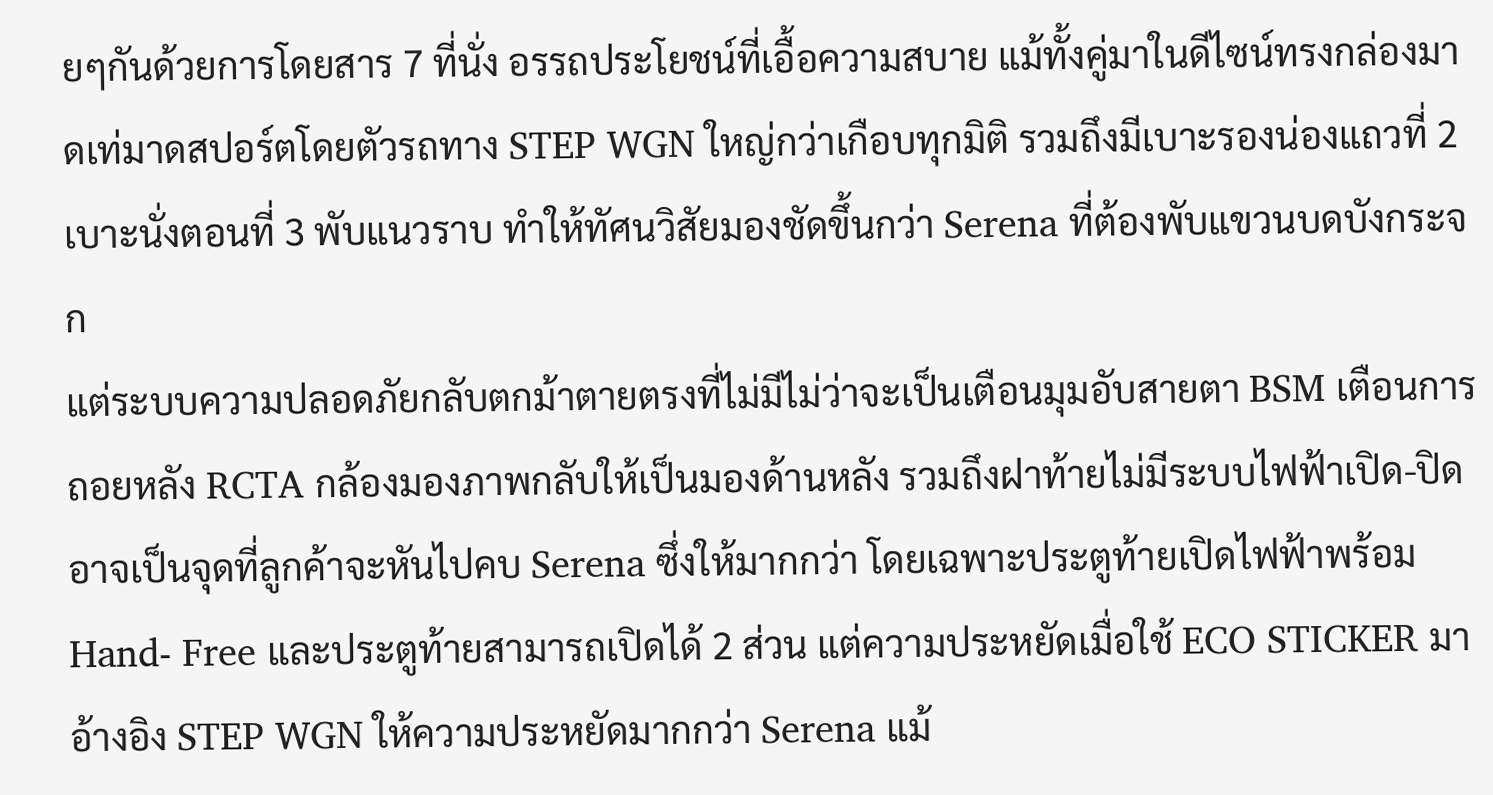ยๆกันด้วยการโดยสาร 7 ที่นั่ง อรรถประโยชน์ที่เอื้อความสบาย แม้ทั้งคู่มาในดีไซน์ทรงกล่องมาดเท่มาดสปอร์ตโดยตัวรถทาง STEP WGN ใหญ่กว่าเกือบทุกมิติ รวมถึงมีเบาะรองน่องแถวที่ 2 เบาะนั่งตอนที่ 3 พับแนวราบ ทำให้ทัศนวิสัยมองชัดขึ้นกว่า Serena ที่ต้องพับแขวนบดบังกระจก
แต่ระบบความปลอดภัยกลับตกม้าตายตรงที่ไม่มีไม่ว่าจะเป็นเตือนมุมอับสายตา BSM เตือนการถอยหลัง RCTA กล้องมองภาพกลับให้เป็นมองด้านหลัง รวมถึงฝาท้ายไม่มีระบบไฟฟ้าเปิด-ปิดอาจเป็นจุดที่ลูกค้าจะหันไปคบ Serena ซึ่งให้มากกว่า โดยเฉพาะประตูท้ายเปิดไฟฟ้าพร้อม Hand- Free และประตูท้ายสามารถเปิดได้ 2 ส่วน แต่ความประหยัดเมื่อใช้ ECO STICKER มาอ้างอิง STEP WGN ให้ความประหยัดมากกว่า Serena แม้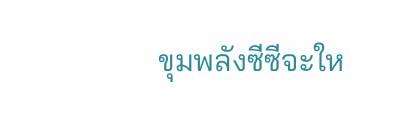ขุมพลังซีซีจะให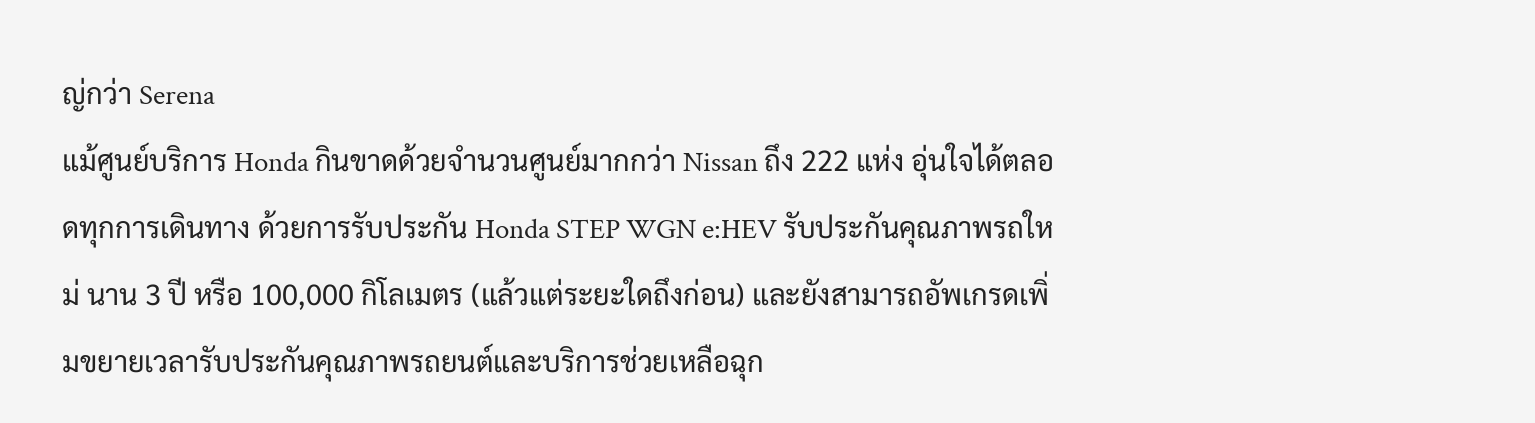ญ่กว่า Serena
แม้ศูนย์บริการ Honda กินขาดด้วยจำนวนศูนย์มากกว่า Nissan ถึง 222 แห่ง อุ่นใจได้ตลอดทุกการเดินทาง ด้วยการรับประกัน Honda STEP WGN e:HEV รับประกันคุณภาพรถใหม่ นาน 3 ปี หรือ 100,000 กิโลเมตร (แล้วแต่ระยะใดถึงก่อน) และยังสามารถอัพเกรดเพิ่มขยายเวลารับประกันคุณภาพรถยนต์และบริการช่วยเหลือฉุก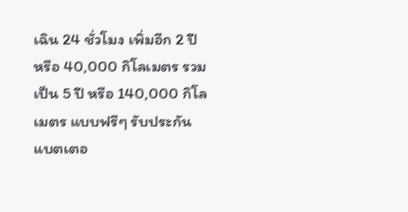เฉิน 24 ชั่วโมง เพิ่มอีก 2 ปี หรือ 40,000 กิโลเมตร รวมเป็น 5 ปี หรือ 140,000 กิโลเมตร แบบฟรีๆ รับประกันแบตเตอ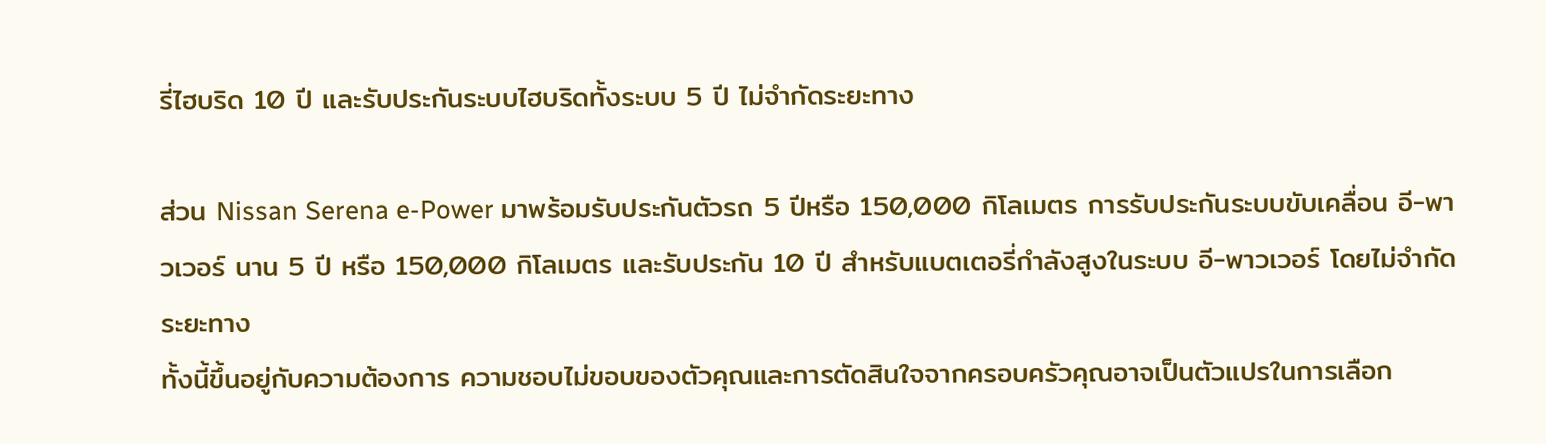รี่ไฮบริด 10 ปี และรับประกันระบบไฮบริดทั้งระบบ 5 ปี ไม่จำกัดระยะทาง

ส่วน Nissan Serena e-Power มาพร้อมรับประกันตัวรถ 5 ปีหรือ 150,000 กิโลเมตร การรับประกันระบบขับเคลื่อน อี-พาวเวอร์ นาน 5 ปี หรือ 150,000 กิโลเมตร และรับประกัน 10 ปี สำหรับแบตเตอรี่กำลังสูงในระบบ อี-พาวเวอร์ โดยไม่จำกัดระยะทาง
ทั้งนี้ขึ้นอยู่กับความต้องการ ความชอบไม่ขอบของตัวคุณและการตัดสินใจจากครอบครัวคุณอาจเป็นตัวแปรในการเลือก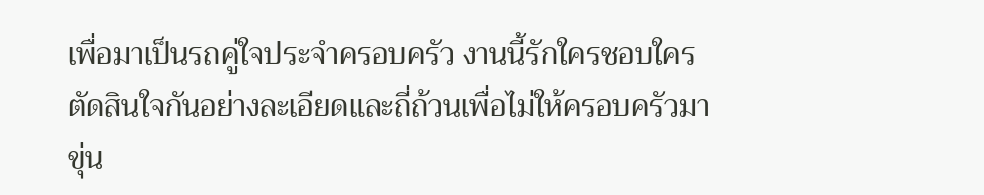เพื่อมาเป็นรถคู่ใจประจำครอบครัว งานนี้รักใครชอบใคร ตัดสินใจกันอย่างละเอียดและถี่ถ้วนเพื่อไม่ให้ครอบครัวมาขุ่น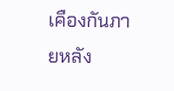เคืองกันภายหลัง